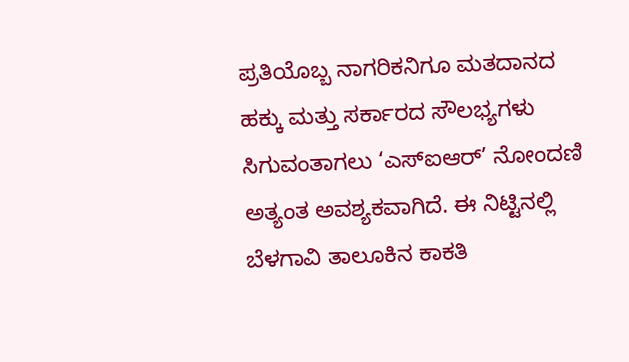ಪ್ರತಿಯೊಬ್ಬ ನಾಗರಿಕನಿಗೂ ಮತದಾನದ ಹಕ್ಕು ಮತ್ತು ಸರ್ಕಾರದ ಸೌಲಭ್ಯಗಳು ಸಿಗುವಂತಾಗಲು ‘ಎಸ್ಐಆರ್’ ನೋಂದಣಿ ಅತ್ಯಂತ ಅವಶ್ಯಕವಾಗಿದೆ. ಈ ನಿಟ್ಟಿನಲ್ಲಿ ಬೆಳಗಾವಿ ತಾಲೂಕಿನ ಕಾಕತಿ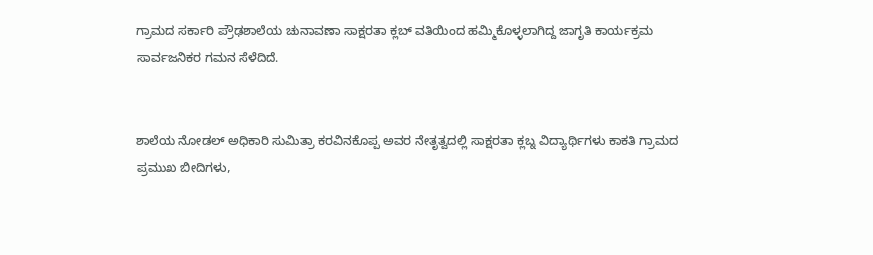ಗ್ರಾಮದ ಸರ್ಕಾರಿ ಪ್ರೌಢಶಾಲೆಯ ಚುನಾವಣಾ ಸಾಕ್ಷರತಾ ಕ್ಲಬ್ ವತಿಯಿಂದ ಹಮ್ಮಿಕೊಳ್ಳಲಾಗಿದ್ದ ಜಾಗೃತಿ ಕಾರ್ಯಕ್ರಮ ಸಾರ್ವಜನಿಕರ ಗಮನ ಸೆಳೆದಿದೆ.


ಶಾಲೆಯ ನೋಡಲ್ ಅಧಿಕಾರಿ ಸುಮಿತ್ರಾ ಕರವಿನಕೊಪ್ಪ ಅವರ ನೇತೃತ್ವದಲ್ಲಿ ಸಾಕ್ಷರತಾ ಕ್ಲಬ್ನ ವಿದ್ಯಾರ್ಥಿಗಳು ಕಾಕತಿ ಗ್ರಾಮದ ಪ್ರಮುಖ ಬೀದಿಗಳು,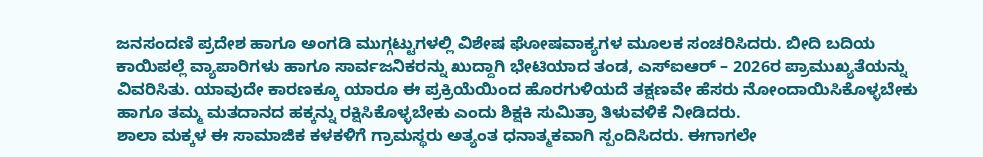ಜನಸಂದಣಿ ಪ್ರದೇಶ ಹಾಗೂ ಅಂಗಡಿ ಮುಗ್ಗಟ್ಟುಗಳಲ್ಲಿ ವಿಶೇಷ ಘೋಷವಾಕ್ಯಗಳ ಮೂಲಕ ಸಂಚರಿಸಿದರು. ಬೀದಿ ಬದಿಯ ಕಾಯಿಪಲ್ಲೆ ವ್ಯಾಪಾರಿಗಳು ಹಾಗೂ ಸಾರ್ವಜನಿಕರನ್ನು ಖುದ್ದಾಗಿ ಭೇಟಿಯಾದ ತಂಡ, ಎಸ್ಐಆರ್ – 2026ರ ಪ್ರಾಮುಖ್ಯತೆಯನ್ನು ವಿವರಿಸಿತು. ಯಾವುದೇ ಕಾರಣಕ್ಕೂ ಯಾರೂ ಈ ಪ್ರಕ್ರಿಯೆಯಿಂದ ಹೊರಗುಳಿಯದೆ ತಕ್ಷಣವೇ ಹೆಸರು ನೋಂದಾಯಿಸಿಕೊಳ್ಳಬೇಕು ಹಾಗೂ ತಮ್ಮ ಮತದಾನದ ಹಕ್ಕನ್ನು ರಕ್ಷಿಸಿಕೊಳ್ಳಬೇಕು ಎಂದು ಶಿಕ್ಷಕಿ ಸುಮಿತ್ರಾ ತಿಳುವಳಿಕೆ ನೀಡಿದರು.
ಶಾಲಾ ಮಕ್ಕಳ ಈ ಸಾಮಾಜಿಕ ಕಳಕಳಿಗೆ ಗ್ರಾಮಸ್ಥರು ಅತ್ಯಂತ ಧನಾತ್ಮಕವಾಗಿ ಸ್ಪಂದಿಸಿದರು. ಈಗಾಗಲೇ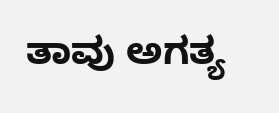ತಾವು ಅಗತ್ಯ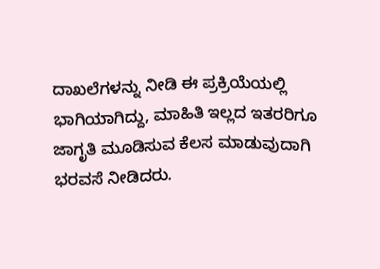ದಾಖಲೆಗಳನ್ನು ನೀಡಿ ಈ ಪ್ರಕ್ರಿಯೆಯಲ್ಲಿ ಭಾಗಿಯಾಗಿದ್ದು, ಮಾಹಿತಿ ಇಲ್ಲದ ಇತರರಿಗೂ ಜಾಗೃತಿ ಮೂಡಿಸುವ ಕೆಲಸ ಮಾಡುವುದಾಗಿ ಭರವಸೆ ನೀಡಿದರು.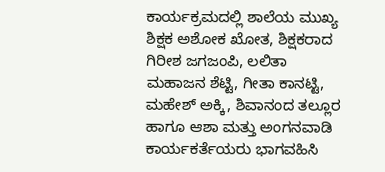ಕಾರ್ಯಕ್ರಮದಲ್ಲಿ ಶಾಲೆಯ ಮುಖ್ಯ ಶಿಕ್ಷಕ ಅಶೋಕ ಖೋತ, ಶಿಕ್ಷಕರಾದ ಗಿರೀಶ ಜಗಜಂಪಿ, ಲಲಿತಾ ಮಹಾಜನ ಶೆಟ್ಟಿ, ಗೀತಾ ಕಾನಟ್ಟಿ, ಮಹೇಶ್ ಅಕ್ಕಿ, ಶಿವಾನಂದ ತಲ್ಲೂರ ಹಾಗೂ ಆಶಾ ಮತ್ತು ಅಂಗನವಾಡಿ ಕಾರ್ಯಕರ್ತೆಯರು ಭಾಗವಹಿಸಿ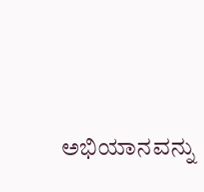ಅಭಿಯಾನವನ್ನು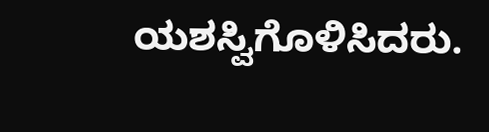ಯಶಸ್ವಿಗೊಳಿಸಿದರು.